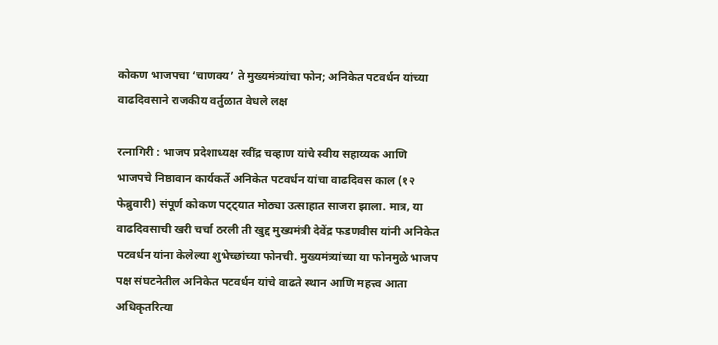कोकण भाजपचा ‘चाणक्य’ ते मुख्यमंत्र्यांचा फोन; अनिकेत पटवर्धन यांच्या वाढदिवसाने राजकीय वर्तुळात वेधले लक्ष

रत्नागिरी : भाजप प्रदेशाध्यक्ष रवींद्र चव्हाण यांचे स्वीय सहाय्यक आणि भाजपचे निष्ठावान कार्यकर्ते अनिकेत पटवर्धन यांचा वाढदिवस काल (१२ फेब्रुवारी) संपूर्ण कोकण पट्ट्यात मोठ्या उत्साहात साजरा झाला. मात्र, या वाढदिवसाची खरी चर्चा ठरली ती खुद्द मुख्यमंत्री देवेंद्र फडणवीस यांनी अनिकेत पटवर्धन यांना केलेल्या शुभेच्छांच्या फोनची. मुख्यमंत्र्यांच्या या फोनमुळे भाजप पक्ष संघटनेतील अनिकेत पटवर्धन यांचे वाढते स्थान आणि महत्त्व आता अधिकृतरित्या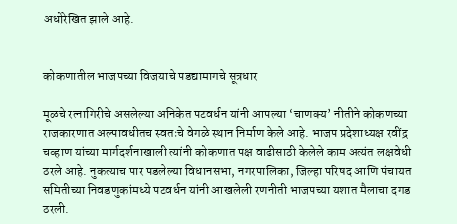अधोरेखित झाले आहे.


कोकणातील भाजपच्या विजयाचे पडद्यामागचे सूत्रधार

मूळचे रत्नागिरीचे असलेल्या अनिकेत पटवर्धन यांनी आपल्या ‘चाणक्य’ नीतीने कोकणच्या राजकारणात अल्पावधीतच स्वतःचे वेगळे स्थान निर्माण केले आहे. भाजप प्रदेशाध्यक्ष रवींद्र चव्हाण यांच्या मार्गदर्शनाखाली त्यांनी कोकणात पक्ष वाढीसाठी केलेले काम अत्यंत लक्षवेधी ठरले आहे. नुकत्याच पार पडलेल्या विधानसभा, नगरपालिका, जिल्हा परिषद आणि पंचायत समितीच्या निवडणुकांमध्ये पटवर्धन यांनी आखलेली रणनीती भाजपच्या यशात मैलाचा दगड ठरली.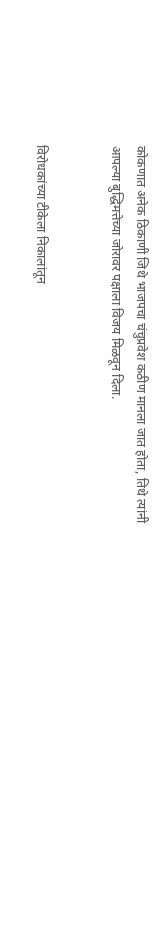कोकणात अनेक ठिकाणी जिथे भाजपचा चंचुप्रवेश कठीण मानला जात होता, तिथे त्यांनी आपल्या बुद्धिमत्तेच्या जोरावर पक्षाला विजय मिळवून दिला.


विरोधकांच्या टीकेला निकालांतून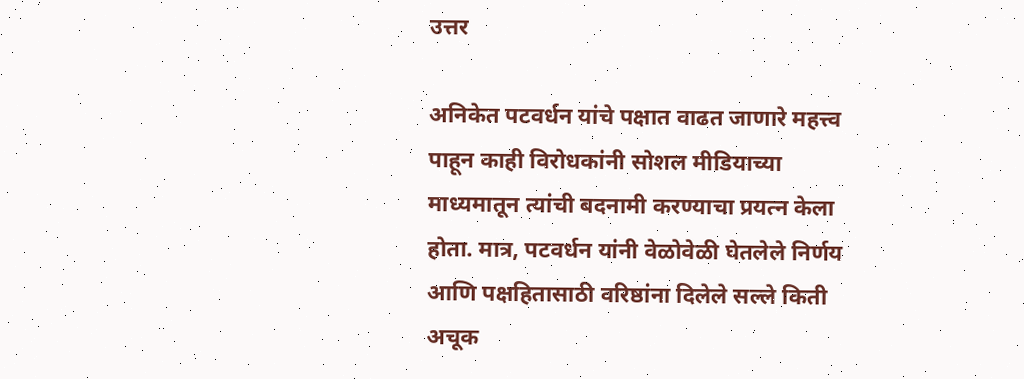उत्तर

अनिकेत पटवर्धन यांचे पक्षात वाढत जाणारे महत्त्व पाहून काही विरोधकांनी सोशल मीडियाच्या माध्यमातून त्यांची बदनामी करण्याचा प्रयत्न केला होता. मात्र, पटवर्धन यांनी वेळोवेळी घेतलेले निर्णय आणि पक्षहितासाठी वरिष्ठांना दिलेले सल्ले किती अचूक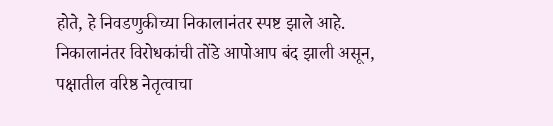होते, हे निवडणुकीच्या निकालानंतर स्पष्ट झाले आहे. निकालानंतर विरोधकांची तोंडे आपोआप बंद झाली असून, पक्षातील वरिष्ठ नेतृत्वाचा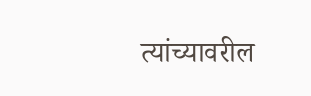त्यांच्यावरील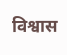विश्वास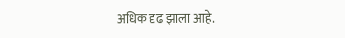अधिक दृढ झाला आहे.